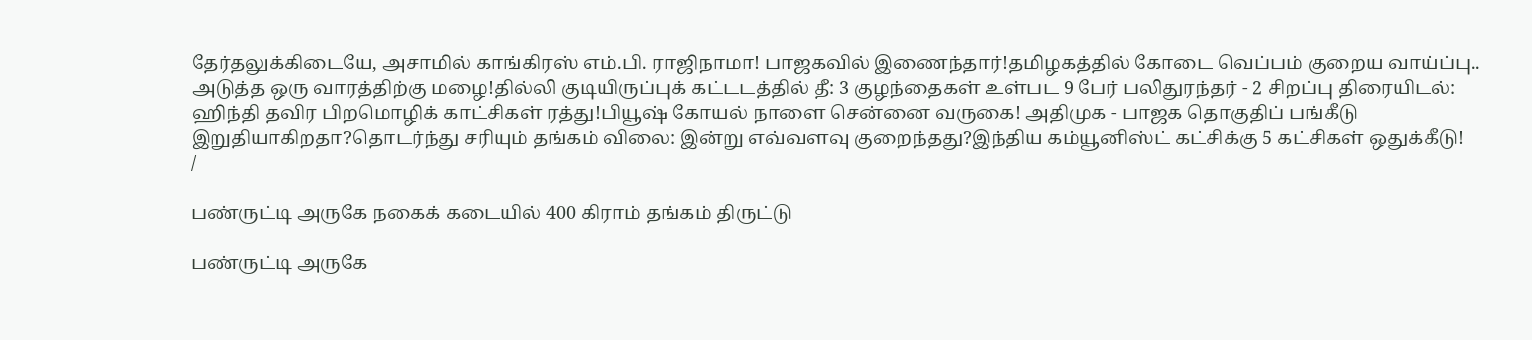தேர்தலுக்கிடையே, அசாமில் காங்கிரஸ் எம்.பி. ராஜிநாமா! பாஜகவில் இணைந்தார்!தமிழகத்தில் கோடை வெப்பம் குறைய வாய்ப்பு.. அடுத்த ஒரு வாரத்திற்கு மழை!தில்லி குடியிருப்புக் கட்டடத்தில் தீ: 3 குழந்தைகள் உள்பட 9 பேர் பலிதுரந்தர் - 2 சிறப்பு திரையிடல்: ஹிந்தி தவிர பிறமொழிக் காட்சிகள் ரத்து!பியூஷ் கோயல் நாளை சென்னை வருகை! அதிமுக - பாஜக தொகுதிப் பங்கீடு இறுதியாகிறதா?தொடர்ந்து சரியும் தங்கம் விலை: இன்று எவ்வளவு குறைந்தது?இந்திய கம்யூனிஸ்ட் கட்சிக்கு 5 கட்சிகள் ஒதுக்கீடு!
/

பண்ருட்டி அருகே நகைக் கடையில் 400 கிராம் தங்கம் திருட்டு

பண்ருட்டி அருகே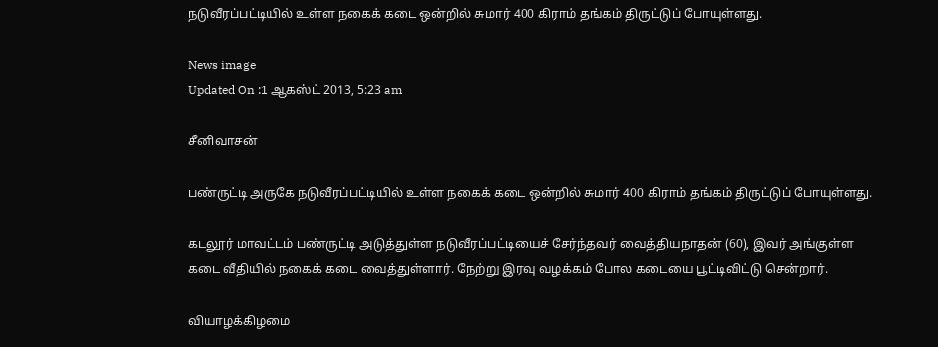நடுவீரப்பட்டியில் உள்ள நகைக் கடை ஒன்றில் சுமார் 400 கிராம் தங்கம் திருட்டுப் போயுள்ளது.

News image
Updated On :1 ஆகஸ்ட் 2013, 5:23 am

சீனிவாசன்

பண்ருட்டி அருகே நடுவீரப்பட்டியில் உள்ள நகைக் கடை ஒன்றில் சுமார் 400 கிராம் தங்கம் திருட்டுப் போயுள்ளது.

கடலூர் மாவட்டம் பண்ருட்டி அடுத்துள்ள நடுவீரப்பட்டியைச் சேர்ந்தவர் வைத்தியநாதன் (60), இவர் அங்குள்ள கடை வீதியில் நகைக் கடை வைத்துள்ளார். நேற்று இரவு வழக்கம் போல கடையை பூட்டிவிட்டு சென்றார்.

வியாழக்கிழமை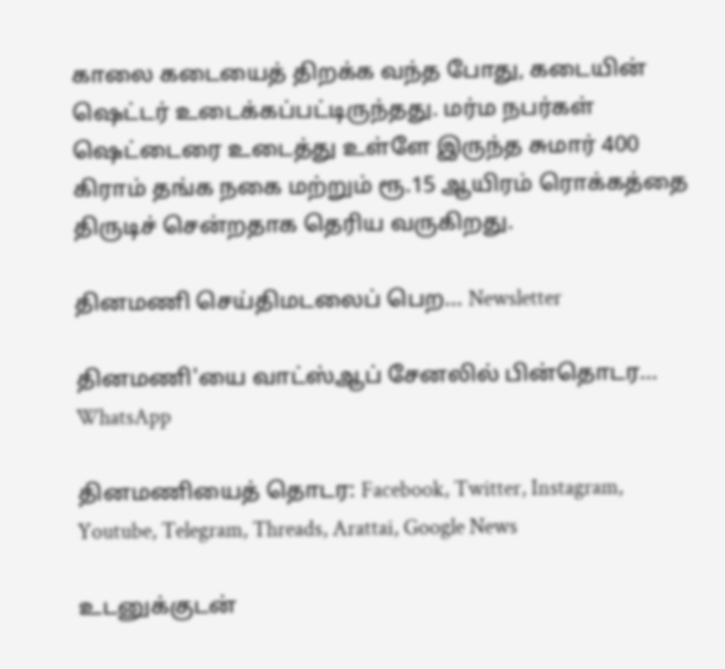காலை கடையைத் திறக்க வந்த போது, கடையின் ஷெட்டர் உடைக்கப்பட்டிருந்தது. மர்ம நபர்கள் ஷெட்டைரை உடைத்து உள்ளே இருந்த சுமார் 400 கிராம் தங்க நகை மற்றும் ரூ.15 ஆயிரம் ரொக்கத்தை திருடிச் சென்றதாக தெரிய வருகிறது.

தினமணி செய்திமடலைப் பெற... Newsletter

தினமணி'யை வாட்ஸ்ஆப் சேனலில் பின்தொடர... WhatsApp

தினமணியைத் தொடர: Facebook, Twitter, Instagram, Youtube, Telegram, Threads, Arattai, Google News

உடனுக்குடன்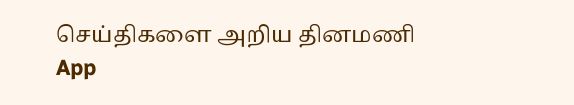செய்திகளை அறிய தினமணி App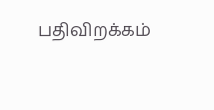பதிவிறக்கம்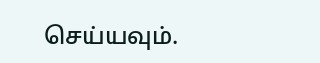செய்யவும்.